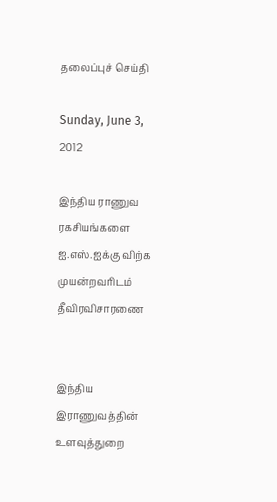தலைப்புச் செய்தி

Sunday, June 3, 2012

இந்திய ராணுவ ரகசியங்களை ஐ.எஸ்.ஐக்கு விற்க முயன்றவரிடம் தீவிரவிசாரணை


இந்திய இராணுவத்தின் உளவுத்துறை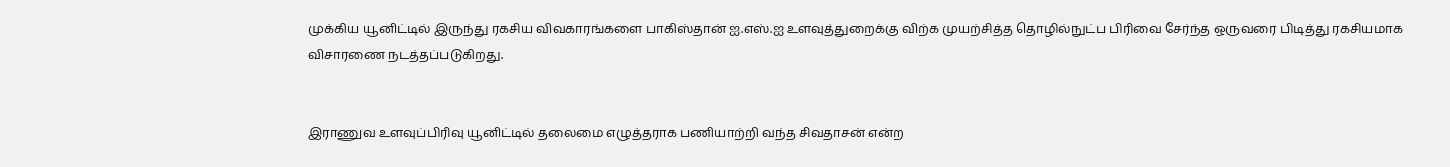முக்கிய யூனிட்டில் இருந்து ரகசிய விவகாரங்களை பாகிஸ்தான் ஐ.எஸ்.ஐ உளவுத்துறைக்கு விற்க முயற்சித்த தொழில்நுட்ப பிரிவை சேர்ந்த ஒருவரை பிடித்து ரகசியமாக விசாரணை நடத்தப்படுகிறது.


இராணுவ உளவுப்பிரிவு யூனிட்டில் தலைமை எழுத்தராக பணியாற்றி வந்த சிவதாசன் என்ற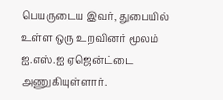பெயருடைய இவர், துபையில் உள்ள ஒரு உறவினர் மூலம் ஐ.எஸ்.ஐ ஏஜென்ட்டை அணுகியுள்ளார்.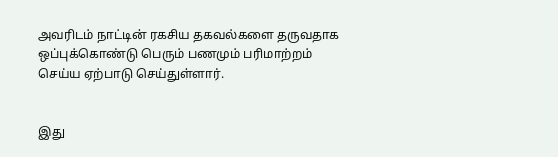அவரிடம் நாட்டின் ரகசிய தகவல்களை தருவதாக ஒப்புக்கொண்டு பெரும் பணமும் பரிமாற்றம் செய்ய ஏற்பாடு செய்துள்ளார்.


இது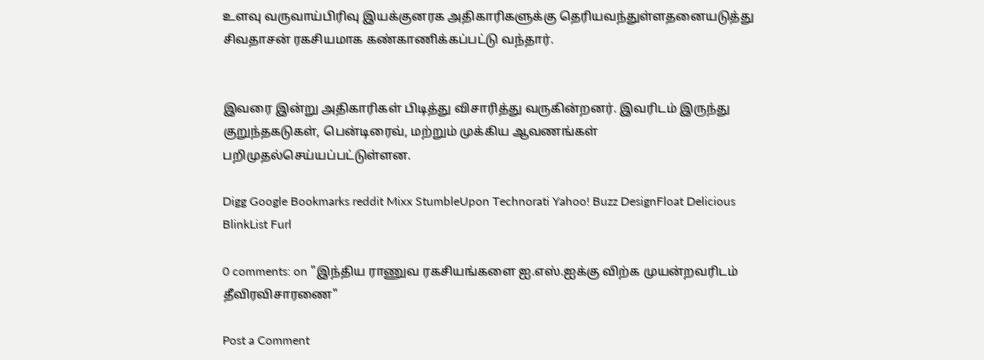உளவு வருவாய்பிரிவு இயக்குனரக அதிகாரிகளுக்கு தெரியவந்துள்ளதனையடுத்து சிவதாசன் ரகசியமாக கண்காணிக்கப்பட்டு வந்தார்.


இவரை இன்று அதிகாரிகள் பிடித்து விசாரித்து வருகின்றனர். இவரிடம் இருந்து குறுந்தகடுகள், பென்டிரைவ், மற்றும் முக்கிய ஆவணங்கள் பறிமுதல்செய்யப்பட்டுள்ளன.

Digg Google Bookmarks reddit Mixx StumbleUpon Technorati Yahoo! Buzz DesignFloat Delicious BlinkList Furl

0 comments: on "இந்திய ராணுவ ரகசியங்களை ஐ.எஸ்.ஐக்கு விற்க முயன்றவரிடம் தீவிரவிசாரணை"

Post a Comment